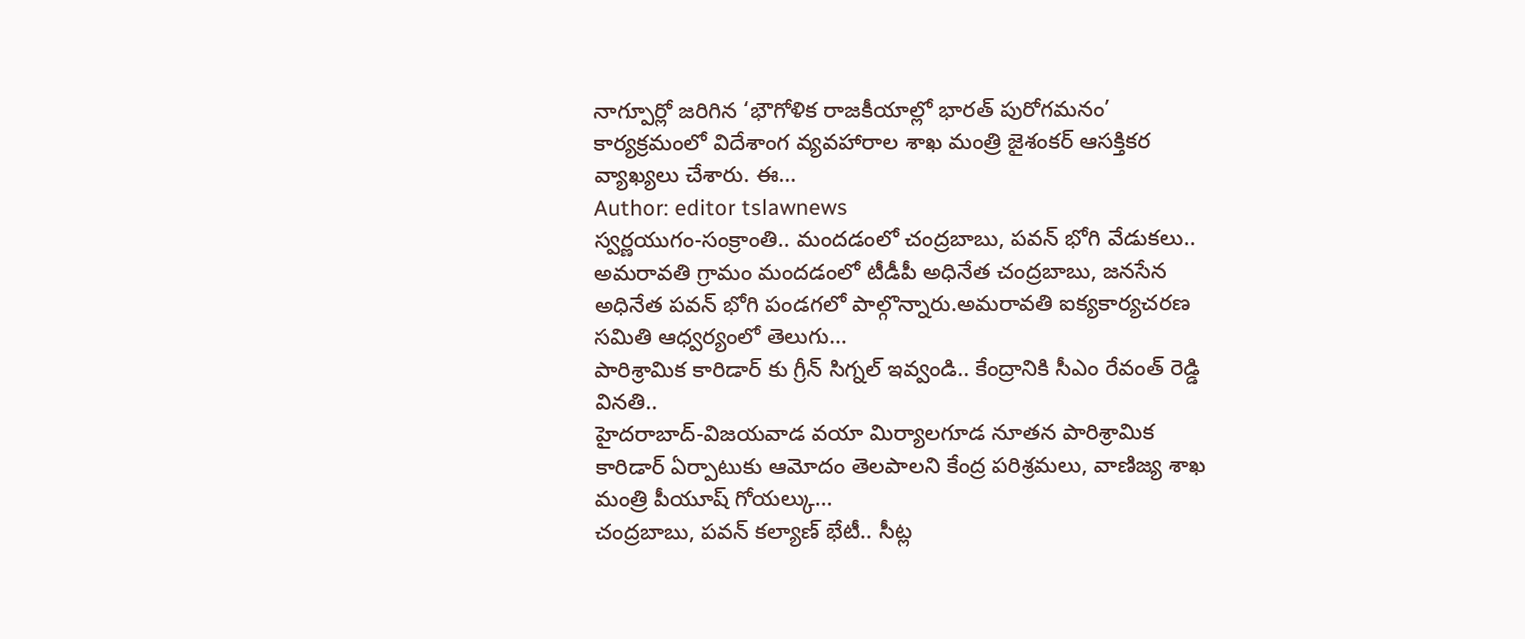నాగ్పూర్లో జరిగిన ‘భౌగోళిక రాజకీయాల్లో భారత్ పురోగమనం’ కార్యక్రమంలో విదేశాంగ వ్యవహారాల శాఖ మంత్రి జైశంకర్ ఆసక్తికర వ్యాఖ్యలు చేశారు. ఈ…
Author: editor tslawnews
స్వర్ణయుగం-సంక్రాంతి.. మందడంలో చంద్రబాబు, పవన్ భోగి వేడుకలు..
అమరావతి గ్రామం మందడంలో టీడీపీ అధినేత చంద్రబాబు, జనసేన అధినేత పవన్ భోగి పండగలో పాల్గొన్నారు.అమరావతి ఐక్యకార్యచరణ సమితి ఆధ్వర్యంలో తెలుగు…
పారిశ్రామిక కారిడార్ కు గ్రీన్ సిగ్నల్ ఇవ్వండి.. కేంద్రానికి సీఎం రేవంత్ రెడ్డి వినతి..
హైదరాబాద్-విజయవాడ వయా మిర్యాలగూడ నూతన పారిశ్రామిక కారిడార్ ఏర్పాటుకు ఆమోదం తెలపాలని కేంద్ర పరిశ్రమలు, వాణిజ్య శాఖ మంత్రి పీయూష్ గోయల్కు…
చంద్రబాబు, పవన్ కల్యాణ్ భేటీ.. సీట్ల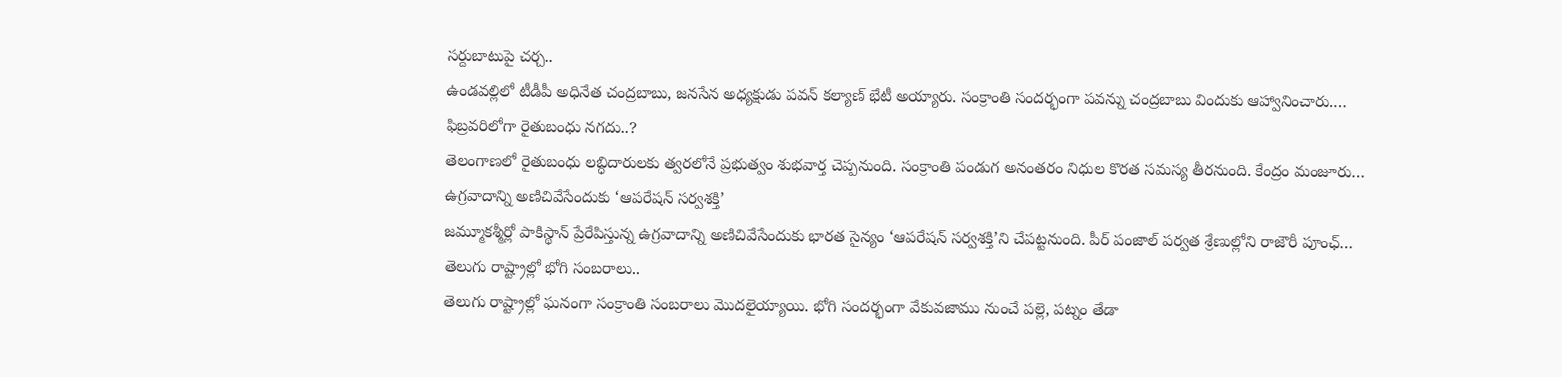సర్దుబాటుపై చర్చ..
ఉండవల్లిలో టీడీపీ అధినేత చంద్రబాబు, జనసేన అధ్యక్షుడు పవన్ కల్యాణ్ భేటీ అయ్యారు. సంక్రాంతి సందర్భంగా పవన్ను చంద్రబాబు విందుకు ఆహ్వానించారు.…
ఫిబ్రవరిలోగా రైతుబంధు నగదు..?
తెలంగాణలో రైతుబంధు లబ్ధిదారులకు త్వరలోనే ప్రభుత్వం శుభవార్త చెప్పనుంది. సంక్రాంతి పండుగ అనంతరం నిధుల కొరత సమస్య తీరనుంది. కేంద్రం మంజూరు…
ఉగ్రవాదాన్ని అణిచివేసేందుకు ‘ఆపరేషన్ సర్వశక్తి’
జమ్మూకశ్మీర్లో పాకిస్థాన్ ప్రేరేపిస్తున్న ఉగ్రవాదాన్ని అణిచివేసేందుకు భారత సైన్యం ‘ఆపరేషన్ సర్వశక్తి’ని చేపట్టనుంది. పీర్ పంజాల్ పర్వత శ్రేణుల్లోని రాజౌరీ పూంఛ్…
తెలుగు రాష్ట్రాల్లో భోగి సంబరాలు..
తెలుగు రాష్ట్రాల్లో ఘనంగా సంక్రాంతి సంబరాలు మొదలైయ్యాయి. భోగి సందర్భంగా వేకువజాము నుంచే పల్లె, పట్నం తేడా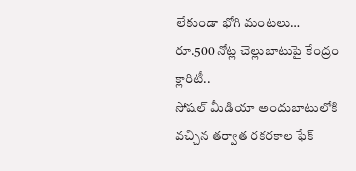లేకుండా భోగి మంటలు…
రూ.500 నోట్ల చెల్లుబాటుపై కేంద్రం క్లారిటీ..
సోషల్ మీడియా అందుబాటులోకి వచ్చిన తర్వాత రకరకాల ఫేక్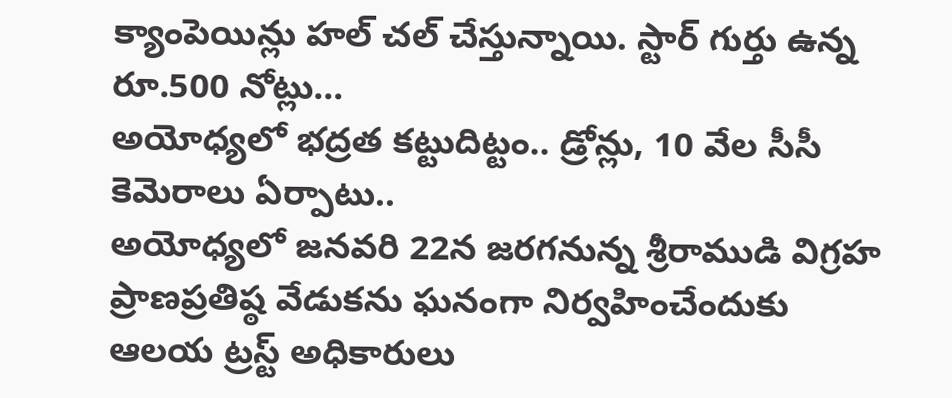క్యాంపెయిన్లు హల్ చల్ చేస్తున్నాయి. స్టార్ గుర్తు ఉన్న రూ.500 నోట్లు…
అయోధ్యలో భద్రత కట్టుదిట్టం.. డ్రోన్లు, 10 వేల సీసీ కెమెరాలు ఏర్పాటు..
అయోధ్యలో జనవరి 22న జరగనున్న శ్రీరాముడి విగ్రహ ప్రాణప్రతిష్ఠ వేడుకను ఘనంగా నిర్వహించేందుకు ఆలయ ట్రస్ట్ అధికారులు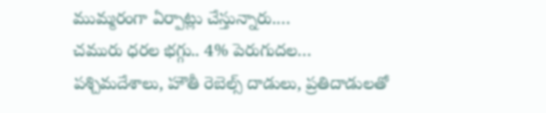ముమ్మరంగా ఏర్పాట్లు చేస్తున్నారు.…
చమురు ధరల భగ్గు.. 4% పెరుగుదల…
పశ్చిమదేశాలు, హౌతీ రెబెల్స్ దాడులు, ప్రతిదాడులతో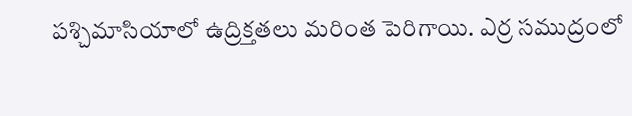పశ్చిమాసియాలో ఉద్రిక్తతలు మరింత పెరిగాయి. ఎర్ర సముద్రంలో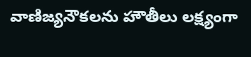వాణిజ్యనౌకలను హౌతీలు లక్ష్యంగా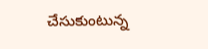చేసుకుంటున్న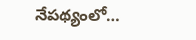నేపథ్యంలో…